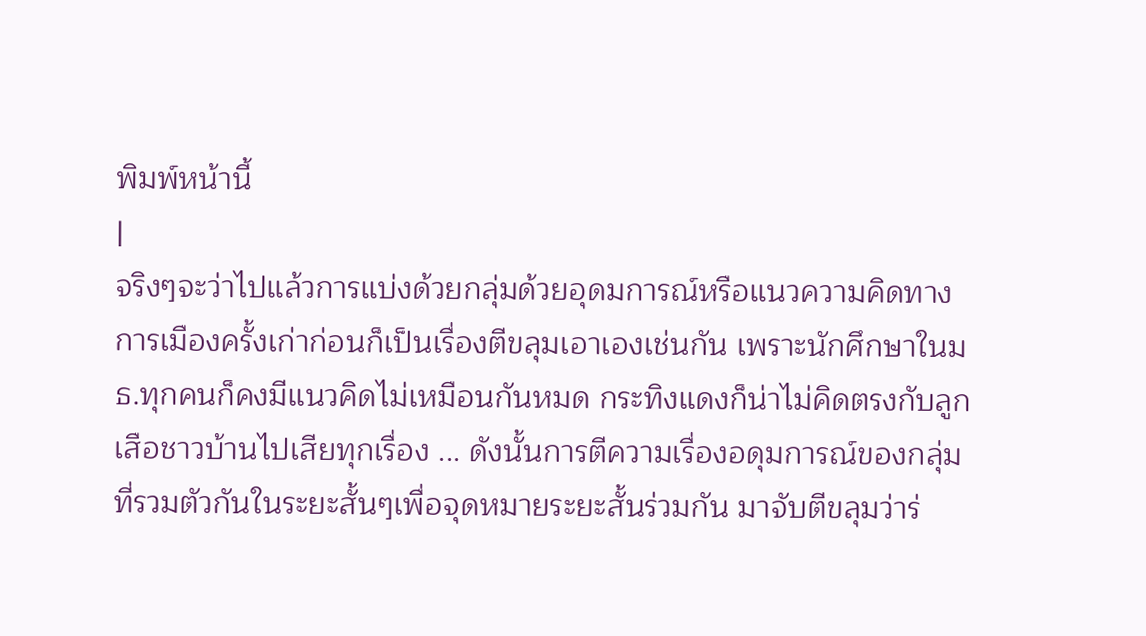พิมพ์หน้านี้
|
จริงๆจะว่าไปแล้วการแบ่งด้วยกลุ่มด้วยอุดมการณ์หรือแนวความคิดทางการเมืองครั้งเก่าก่อนก็เป็นเรื่องตีขลุมเอาเองเช่นกัน เพราะนักศึกษาในมธ.ทุกคนก็คงมีแนวคิดไม่เหมือนกันหมด กระทิงแดงก็น่าไม่คิดตรงกับลูกเสือชาวบ้านไปเสียทุกเรื่อง ... ดังนั้นการตีความเรื่องอดุมการณ์ของกลุ่มที่รวมตัวกันในระยะสั้นๆเพื่อจุดหมายระยะสั้นร่วมกัน มาจับตีขลุมว่าร่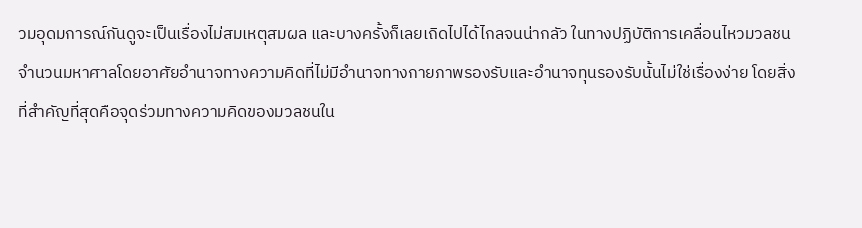วมอุดมการณ์กันดูจะเป็นเรื่องไม่สมเหตุสมผล และบางครั้งก็เลยเถิดไปได้ไกลจนน่ากลัว ในทางปฏิบัติการเคลื่อนไหวมวลชนจำนวนมหาศาลโดยอาศัยอำนาจทางความคิดที่ไม่มีอำนาจทางกายภาพรองรับและอำนาจทุนรองรับนั้นไม่ใช่เรื่องง่าย โดยสิ่งที่สำคัญที่สุดคือจุดร่วมทางความคิดของมวลชนใน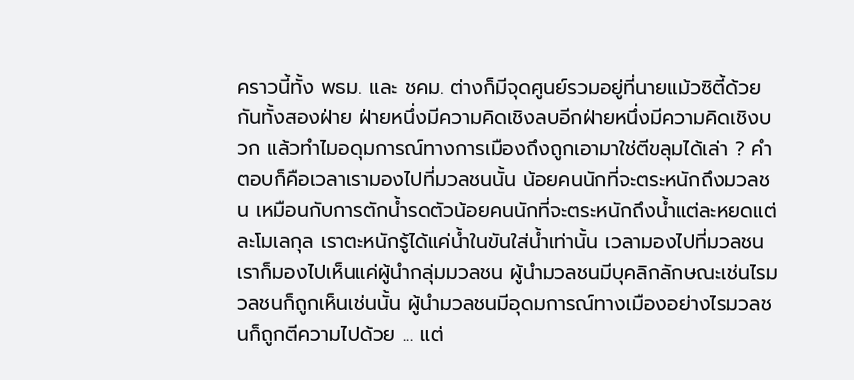คราวนี้ทั้ง พธม. และ ชคม. ต่างก็มีจุดศูนย์รวมอยู่ที่นายแม้วซิตี้ด้วยกันทั้งสองฝ่าย ฝ่ายหนึ่งมีความคิดเชิงลบอีกฝ่ายหนึ่งมีความคิดเชิงบวก แล้วทำไมอดุมการณ์ทางการเมืองถึงถูกเอามาใช่ตีขลุมได้เล่า ? คำตอบก็คือเวลาเรามองไปที่มวลชนนั้น น้อยคนนักที่จะตระหนักถึงมวลชน เหมือนกับการตักน้ำรดตัวน้อยคนนักที่จะตระหนักถึงน้ำแต่ละหยดแต่ละโมเลกุล เราตะหนักรู้ได้แค่น้ำในขันใส่น้ำเท่านั้น เวลามองไปที่มวลชนเราก็มองไปเห็นแค่ผู้นำกลุ่มมวลชน ผู้นำมวลชนมีบุคลิกลักษณะเช่นไรมวลชนก็ถูกเห็นเช่นนั้น ผู้นำมวลชนมีอุดมการณ์ทางเมืองอย่างไรมวลชนก็ถูกตีความไปด้วย ... แต่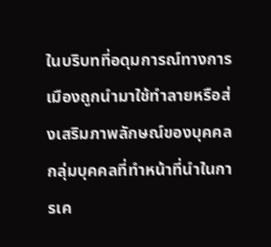ในบริบทที่อดุมการณ์ทางการเมืองถูกนำมาใช้ทำลายหรือส่งเสริมภาพลักษณ์ของบุคคล กลุ่มบุคคลที่ทำหน้าที่นำในการเค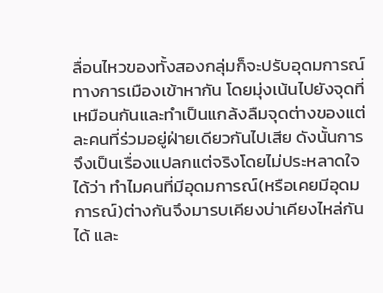ลื่อนไหวของทั้งสองกลุ่มก็จะปรับอุดมการณ์ทางการเมืองเข้าหากัน โดยมุ่งเน้นไปยังจุดที่เหมือนกันและทำเป็นแกล้งลืมจุดต่างของแต่ละคนที่ร่วมอยู่ฝ่ายเดียวกันไปเสีย ดังนั้นการจึงเป็นเรื่องแปลกแต่จริงโดยไม่ประหลาดใจได้ว่า ทำไมคนที่มีอุดมการณ์(หรือเคยมีอุดมการณ์)ต่างกันจึงมารบเคียงบ่าเคียงไหล่กันได้ และ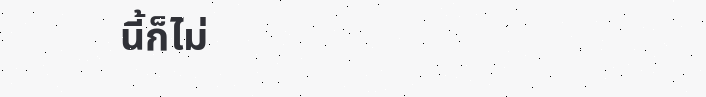นี้ก็ไม่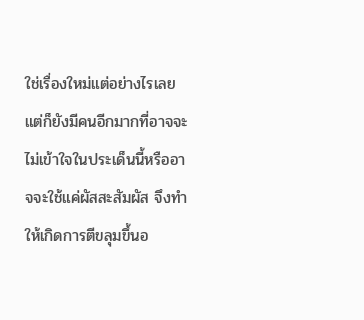ใช่เรื่องใหม่แต่อย่างไรเลย แต่ก็ยังมีคนอีกมากที่อาจจะไม่เข้าใจในประเด็นนี้หรืออาจจะใช้แค่ผัสสะสัมผัส จึงทำให้เกิดการตีขลุมขึ้นอ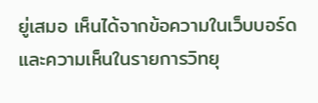ยู่เสมอ เห็นได้จากข้อความในเว็บบอร์ดและความเห็นในรายการวิทยุ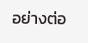อย่างต่อ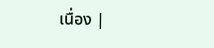เนื่อง |